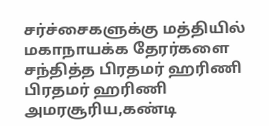சர்ச்சைகளுக்கு மத்தியில் மகாநாயக்க தேரர்களை சந்தித்த பிரதமர் ஹரிணி
பிரதமர் ஹரிணி அமரசூரிய,கண்டி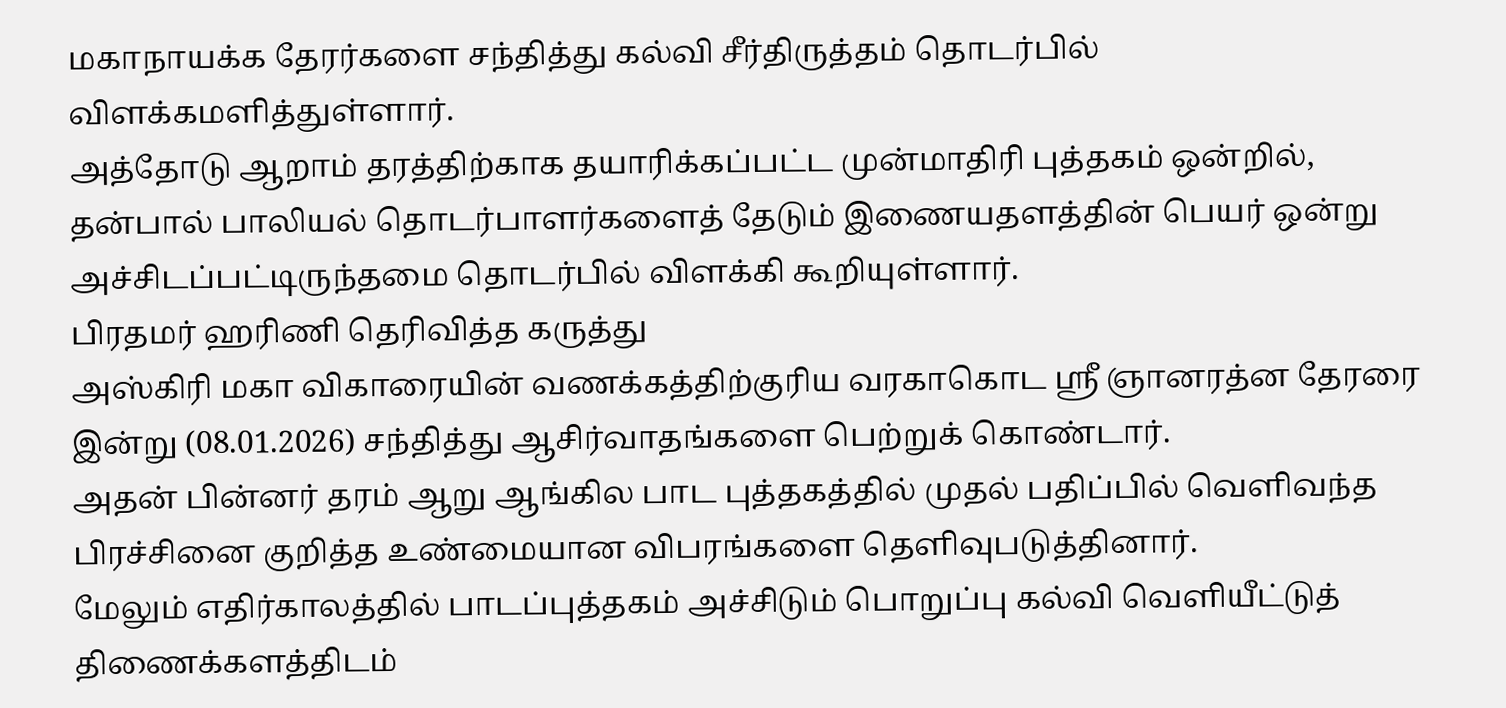மகாநாயக்க தேரர்களை சந்தித்து கல்வி சீர்திருத்தம் தொடர்பில் விளக்கமளித்துள்ளார்.
அத்தோடு ஆறாம் தரத்திற்காக தயாரிக்கப்பட்ட முன்மாதிரி புத்தகம் ஒன்றில், தன்பால் பாலியல் தொடர்பாளர்களைத் தேடும் இணையதளத்தின் பெயர் ஒன்று அச்சிடப்பட்டிருந்தமை தொடர்பில் விளக்கி கூறியுள்ளார்.
பிரதமர் ஹரிணி தெரிவித்த கருத்து
அஸ்கிரி மகா விகாரையின் வணக்கத்திற்குரிய வரகாகொட ஸ்ரீ ஞானரத்ன தேரரை இன்று (08.01.2026) சந்தித்து ஆசிர்வாதங்களை பெற்றுக் கொண்டார்.
அதன் பின்னர் தரம் ஆறு ஆங்கில பாட புத்தகத்தில் முதல் பதிப்பில் வெளிவந்த பிரச்சினை குறித்த உண்மையான விபரங்களை தெளிவுபடுத்தினார்.
மேலும் எதிர்காலத்தில் பாடப்புத்தகம் அச்சிடும் பொறுப்பு கல்வி வெளியீட்டுத் திணைக்களத்திடம்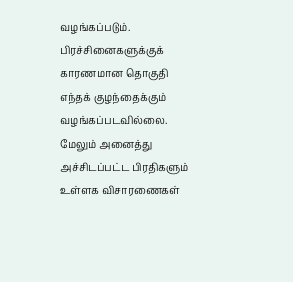வழங்கப்படும். பிரச்சினைகளுக்குக் காரணமான தொகுதி எந்தக் குழந்தைக்கும் வழங்கப்படவில்லை.
மேலும் அனைத்து அச்சிடப்பட்ட பிரதிகளும் உள்ளக விசாரணைகள்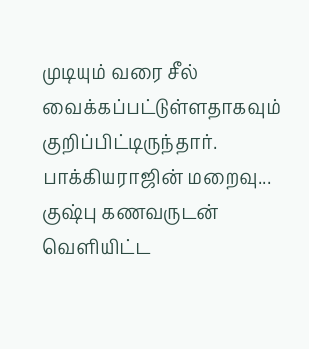முடியும் வரை சீல் வைக்கப்பட்டுள்ளதாகவும் குறிப்பிட்டிருந்தார்.
பாக்கியராஜின் மறைவு... குஷ்பு கணவருடன் வெளியிட்ட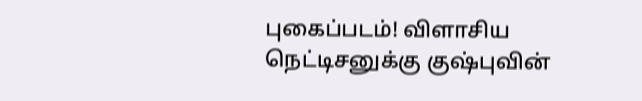புகைப்படம்! விளாசிய நெட்டிசனுக்கு குஷ்புவின்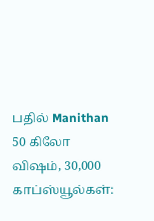பதில் Manithan
50 கிலோ விஷம், 30,000 காப்ஸ்யூல்கள்: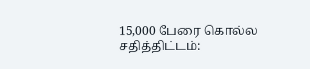15,000 பேரை கொல்ல சதித்திட்டம்: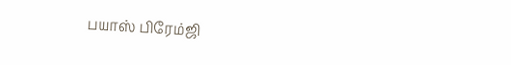பயாஸ் பிரேம்ஜி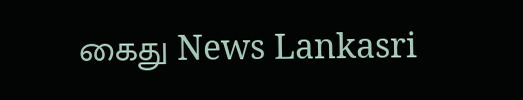கைது News Lankasri